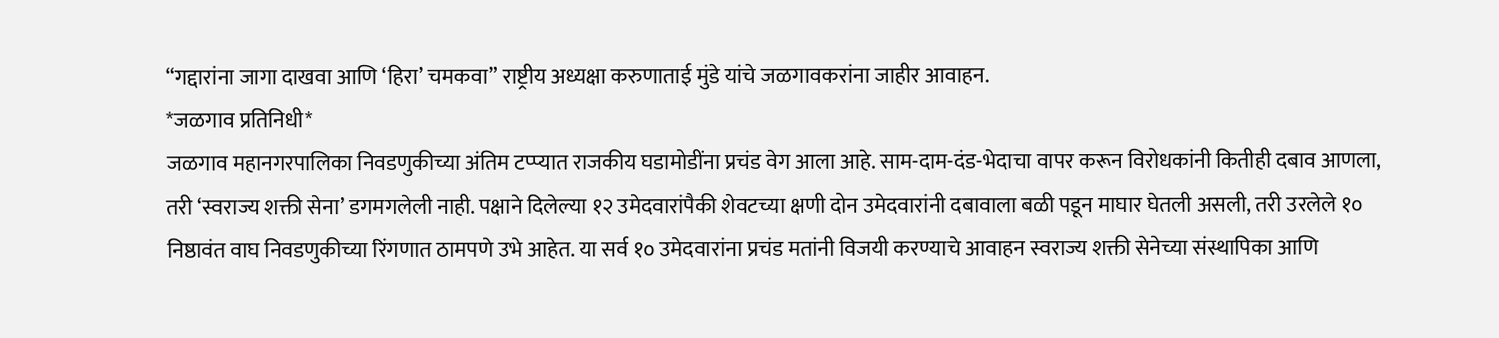“गद्दारांना जागा दाखवा आणि ‘हिरा’ चमकवा” राष्ट्रीय अध्यक्षा करुणाताई मुंडे यांचे जळगावकरांना जाहीर आवाहन.
*जळगाव प्रतिनिधी*
जळगाव महानगरपालिका निवडणुकीच्या अंतिम टप्प्यात राजकीय घडामोडींना प्रचंड वेग आला आहे. साम-दाम-दंड-भेदाचा वापर करून विरोधकांनी कितीही दबाव आणला, तरी ‘स्वराज्य शक्ती सेना’ डगमगलेली नाही. पक्षाने दिलेल्या १२ उमेदवारांपैकी शेवटच्या क्षणी दोन उमेदवारांनी दबावाला बळी पडून माघार घेतली असली, तरी उरलेले १० निष्ठावंत वाघ निवडणुकीच्या रिंगणात ठामपणे उभे आहेत. या सर्व १० उमेदवारांना प्रचंड मतांनी विजयी करण्याचे आवाहन स्वराज्य शक्ती सेनेच्या संस्थापिका आणि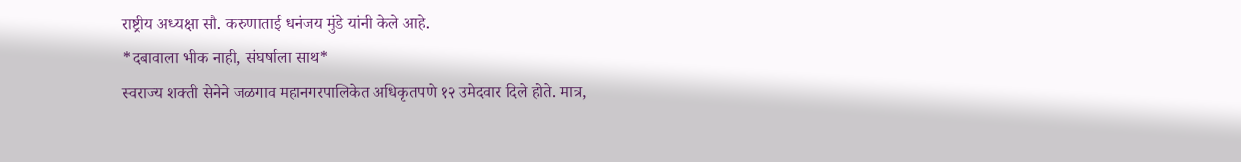राष्ट्रीय अध्यक्षा सौ. करुणाताई धनंजय मुंडे यांनी केले आहे.
*दबावाला भीक नाही, संघर्षाला साथ*
स्वराज्य शक्ती सेनेने जळगाव महानगरपालिकेत अधिकृतपणे १२ उमेदवार दिले होते. मात्र,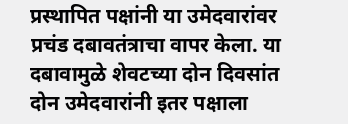प्रस्थापित पक्षांनी या उमेदवारांवर प्रचंड दबावतंत्राचा वापर केला. या दबावामुळे शेवटच्या दोन दिवसांत दोन उमेदवारांनी इतर पक्षाला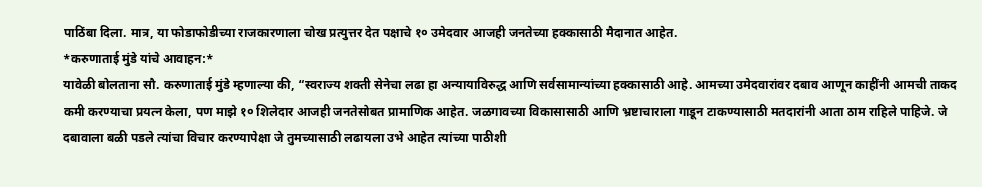पाठिंबा दिला. मात्र, या फोडाफोडीच्या राजकारणाला चोख प्रत्युत्तर देत पक्षाचे १० उमेदवार आजही जनतेच्या हक्कासाठी मैदानात आहेत.
*करुणाताई मुंडे यांचे आवाहन:*
यावेळी बोलताना सौ. करुणाताई मुंडे म्हणाल्या की, “स्वराज्य शक्ती सेनेचा लढा हा अन्यायाविरुद्ध आणि सर्वसामान्यांच्या हक्कासाठी आहे. आमच्या उमेदवारांवर दबाव आणून काहींनी आमची ताकद कमी करण्याचा प्रयत्न केला, पण माझे १० शिलेदार आजही जनतेसोबत प्रामाणिक आहेत. जळगावच्या विकासासाठी आणि भ्रष्टाचाराला गाडून टाकण्यासाठी मतदारांनी आता ठाम राहिले पाहिजे. जे दबावाला बळी पडले त्यांचा विचार करण्यापेक्षा जे तुमच्यासाठी लढायला उभे आहेत त्यांच्या पाठीशी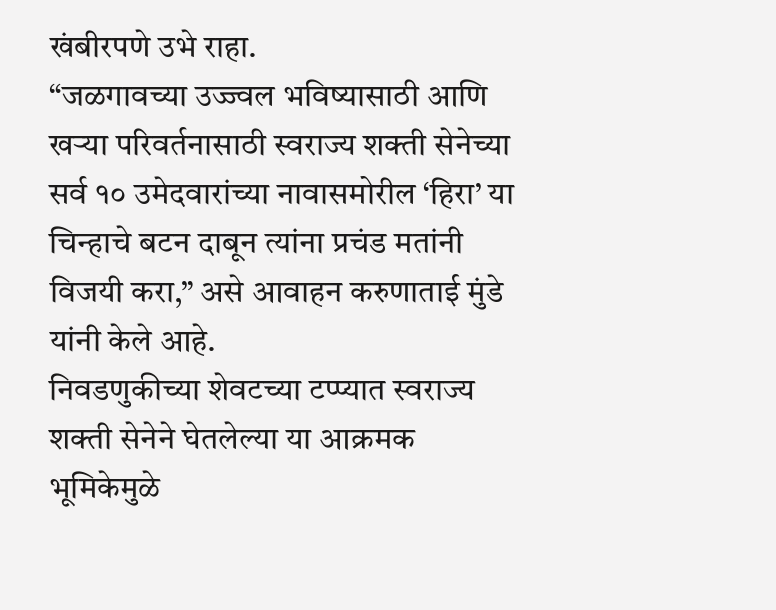खंबीरपणे उभे राहा.
“जळगावच्या उज्ज्वल भविष्यासाठी आणि खऱ्या परिवर्तनासाठी स्वराज्य शक्ती सेनेच्या सर्व १० उमेदवारांच्या नावासमोरील ‘हिरा’ या चिन्हाचे बटन दाबून त्यांना प्रचंड मतांनी विजयी करा,” असे आवाहन करुणाताई मुंडे यांनी केले आहे.
निवडणुकीच्या शेवटच्या टप्प्यात स्वराज्य शक्ती सेनेने घेतलेल्या या आक्रमक भूमिकेमुळे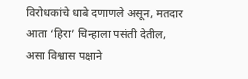विरोधकांचे धाबे दणाणले असून, मतदार आता ‘हिरा’ चिन्हाला पसंती देतील, असा विश्वास पक्षाने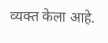व्यक्त केला आहे.